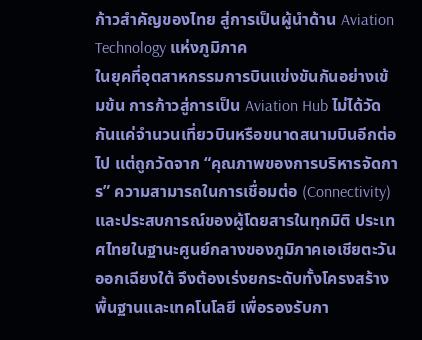ก้าวสำคัญของไทย สู่การเป็นผู้นำด้าน Aviation Technology แห่งภูมิภาค
ในยุคที่อุตสาหกรรมการบินแข่งขันกันอย่างเข้มข้น การก้าวสู่การเป็น Aviation Hub ไม่ได้วัดกันแค่จำนวนเที่ยวบินหรือขนาดสนามบินอีกต่อไป แต่ถูกวัดจาก “คุณภาพของการบริหารจัดการ” ความสามารถในการเชื่อมต่อ (Connectivity) และประสบการณ์ของผู้โดยสารในทุกมิติ ประเทศไทยในฐานะศูนย์กลางของภูมิภาคเอเชียตะวันออกเฉียงใต้ จึงต้องเร่งยกระดับทั้งโครงสร้างพื้นฐานและเทคโนโลยี เพื่อรองรับกา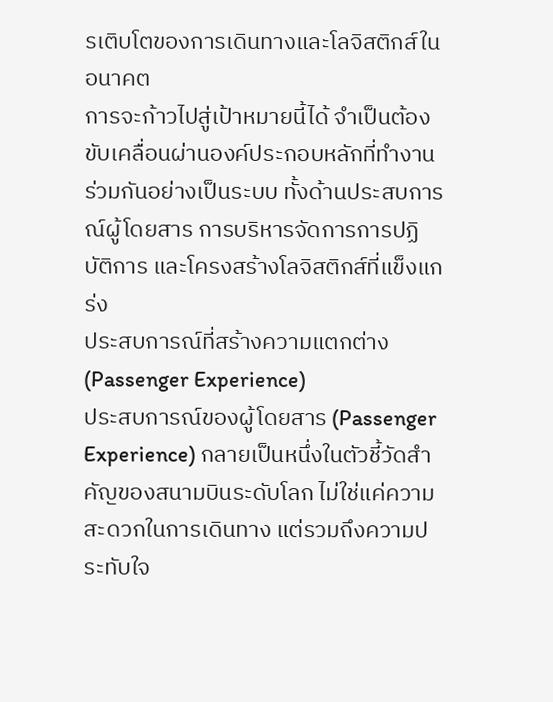รเติบโตของการเดินทางและโลจิสติกส์ในอนาคต
การจะก้าวไปสู่เป้าหมายนี้ได้ จำเป็นต้องขับเคลื่อนผ่านองค์ประกอบหลักที่ทำงานร่วมกันอย่างเป็นระบบ ทั้งด้านประสบการณ์ผู้โดยสาร การบริหารจัดการการปฏิบัติการ และโครงสร้างโลจิสติกส์ที่แข็งแกร่ง
ประสบการณ์ที่สร้างความแตกต่าง (Passenger Experience)
ประสบการณ์ของผู้โดยสาร (Passenger Experience) กลายเป็นหนึ่งในตัวชี้วัดสำคัญของสนามบินระดับโลก ไม่ใช่แค่ความสะดวกในการเดินทาง แต่รวมถึงความประทับใจ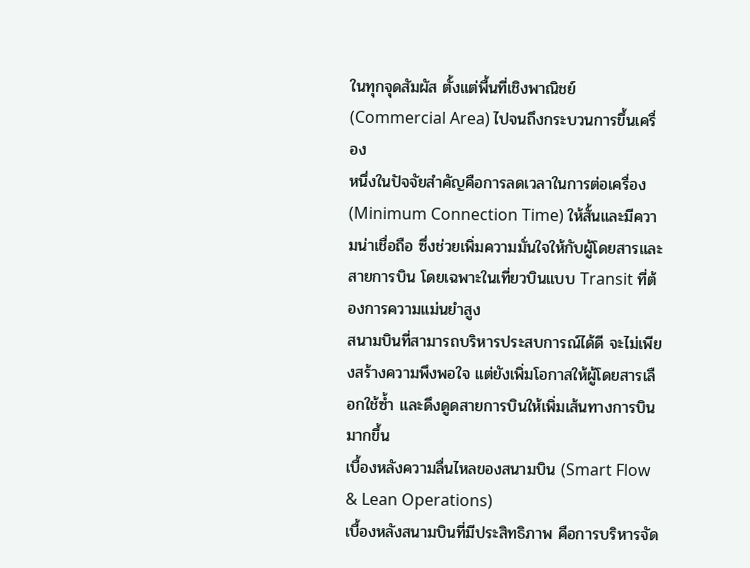ในทุกจุดสัมผัส ตั้งแต่พื้นที่เชิงพาณิชย์ (Commercial Area) ไปจนถึงกระบวนการขึ้นเครื่อง
หนึ่งในปัจจัยสำคัญคือการลดเวลาในการต่อเครื่อง (Minimum Connection Time) ให้สั้นและมีความน่าเชื่อถือ ซึ่งช่วยเพิ่มความมั่นใจให้กับผู้โดยสารและสายการบิน โดยเฉพาะในเที่ยวบินแบบ Transit ที่ต้องการความแม่นยำสูง
สนามบินที่สามารถบริหารประสบการณ์ได้ดี จะไม่เพียงสร้างความพึงพอใจ แต่ยังเพิ่มโอกาสให้ผู้โดยสารเลือกใช้ซ้ำ และดึงดูดสายการบินให้เพิ่มเส้นทางการบินมากขึ้น
เบื้องหลังความลื่นไหลของสนามบิน (Smart Flow & Lean Operations)
เบื้องหลังสนามบินที่มีประสิทธิภาพ คือการบริหารจัด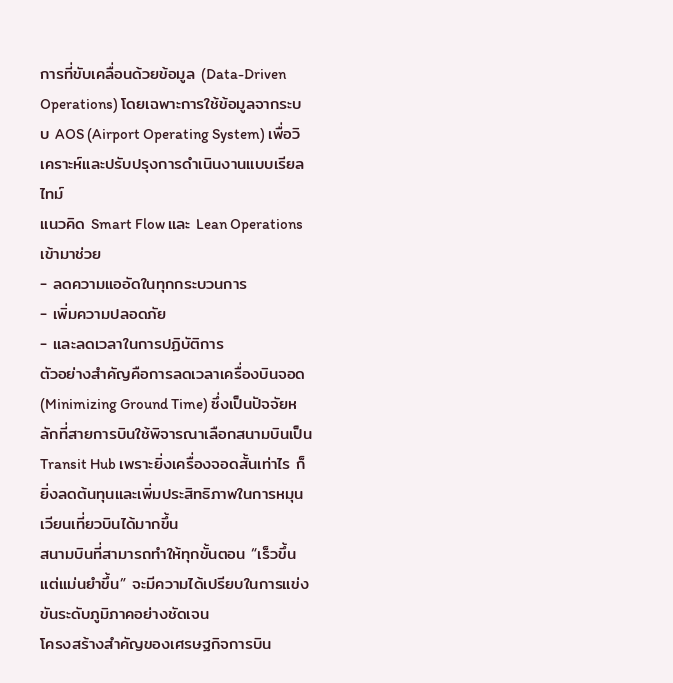การที่ขับเคลื่อนด้วยข้อมูล (Data-Driven Operations) โดยเฉพาะการใช้ข้อมูลจากระบบ AOS (Airport Operating System) เพื่อวิเคราะห์และปรับปรุงการดำเนินงานแบบเรียลไทม์
แนวคิด Smart Flow และ Lean Operations เข้ามาช่วย
- ลดความแออัดในทุกกระบวนการ
- เพิ่มความปลอดภัย
- และลดเวลาในการปฏิบัติการ
ตัวอย่างสำคัญคือการลดเวลาเครื่องบินจอด (Minimizing Ground Time) ซึ่งเป็นปัจจัยหลักที่สายการบินใช้พิจารณาเลือกสนามบินเป็น Transit Hub เพราะยิ่งเครื่องจอดสั้นเท่าไร ก็ยิ่งลดต้นทุนและเพิ่มประสิทธิภาพในการหมุนเวียนเที่ยวบินได้มากขึ้น
สนามบินที่สามารถทำให้ทุกขั้นตอน “เร็วขึ้น แต่แม่นยำขึ้น” จะมีความได้เปรียบในการแข่งขันระดับภูมิภาคอย่างชัดเจน
โครงสร้างสำคัญของเศรษฐกิจการบิน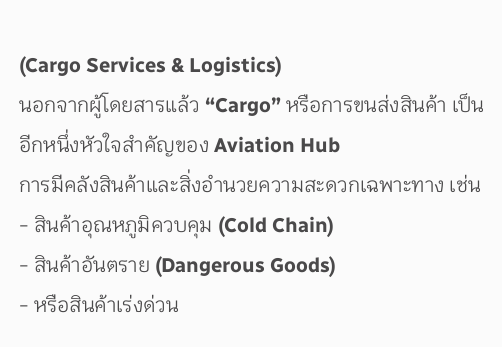(Cargo Services & Logistics)
นอกจากผู้โดยสารแล้ว “Cargo” หรือการขนส่งสินค้า เป็นอีกหนึ่งหัวใจสำคัญของ Aviation Hub
การมีคลังสินค้าและสิ่งอำนวยความสะดวกเฉพาะทาง เช่น
- สินค้าอุณหภูมิควบคุม (Cold Chain)
- สินค้าอันตราย (Dangerous Goods)
- หรือสินค้าเร่งด่วน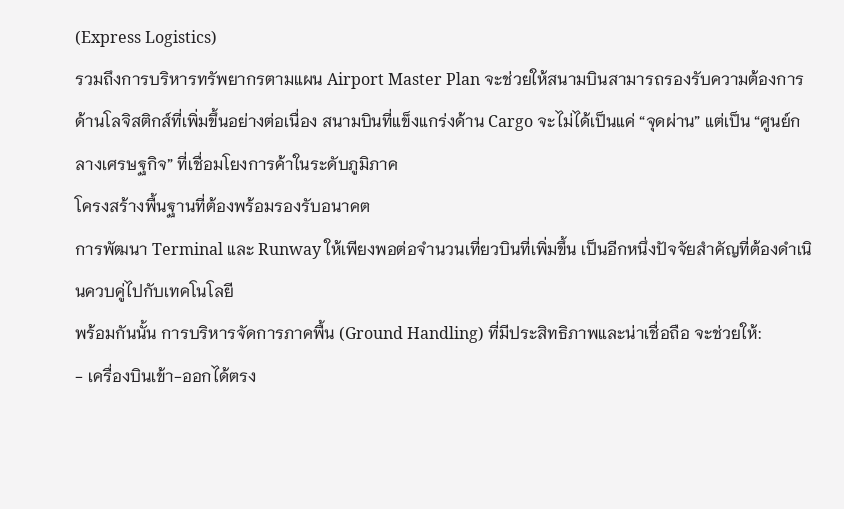(Express Logistics)
รวมถึงการบริหารทรัพยากรตามแผน Airport Master Plan จะช่วยให้สนามบินสามารถรองรับความต้องการด้านโลจิสติกส์ที่เพิ่มขึ้นอย่างต่อเนื่อง สนามบินที่แข็งแกร่งด้าน Cargo จะไม่ได้เป็นแค่ “จุดผ่าน” แต่เป็น “ศูนย์กลางเศรษฐกิจ” ที่เชื่อมโยงการค้าในระดับภูมิภาค
โครงสร้างพื้นฐานที่ต้องพร้อมรองรับอนาคต
การพัฒนา Terminal และ Runway ให้เพียงพอต่อจำนวนเที่ยวบินที่เพิ่มขึ้น เป็นอีกหนึ่งปัจจัยสำคัญที่ต้องดำเนินควบคู่ไปกับเทคโนโลยี
พร้อมกันนั้น การบริหารจัดการภาคพื้น (Ground Handling) ที่มีประสิทธิภาพและน่าเชื่อถือ จะช่วยให้:
- เครื่องบินเข้า-ออกได้ตรง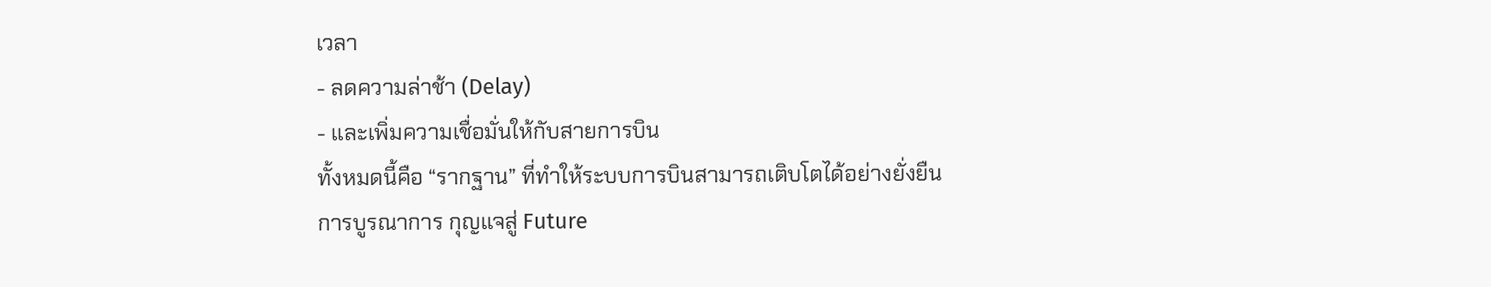เวลา
- ลดความล่าช้า (Delay)
- และเพิ่มความเชื่อมั่นให้กับสายการบิน
ทั้งหมดนี้คือ “รากฐาน” ที่ทำให้ระบบการบินสามารถเติบโตได้อย่างยั่งยืน
การบูรณาการ กุญแจสู่ Future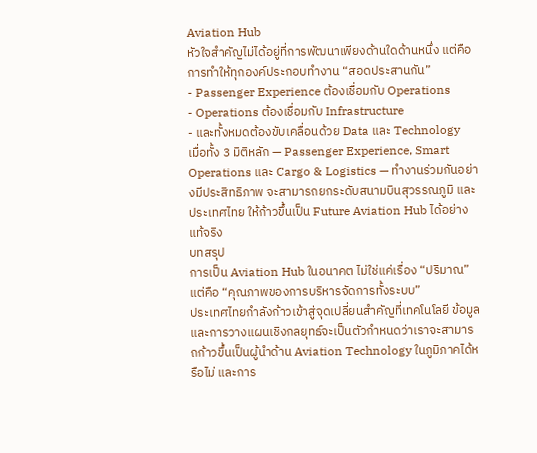Aviation Hub
หัวใจสำคัญไม่ได้อยู่ที่การพัฒนาเพียงด้านใดด้านหนึ่ง แต่คือการทำให้ทุกองค์ประกอบทำงาน “สอดประสานกัน”
- Passenger Experience ต้องเชื่อมกับ Operations
- Operations ต้องเชื่อมกับ Infrastructure
- และทั้งหมดต้องขับเคลื่อนด้วย Data และ Technology
เมื่อทั้ง 3 มิติหลัก — Passenger Experience, Smart Operations และ Cargo & Logistics — ทำงานร่วมกันอย่างมีประสิทธิภาพ จะสามารถยกระดับสนามบินสุวรรณภูมิ และประเทศไทย ให้ก้าวขึ้นเป็น Future Aviation Hub ได้อย่างแท้จริง
บทสรุป
การเป็น Aviation Hub ในอนาคต ไม่ใช่แค่เรื่อง “ปริมาณ” แต่คือ “คุณภาพของการบริหารจัดการทั้งระบบ”
ประเทศไทยกำลังก้าวเข้าสู่จุดเปลี่ยนสำคัญที่เทคโนโลยี ข้อมูล และการวางแผนเชิงกลยุทธ์จะเป็นตัวกำหนดว่าเราจะสามารถก้าวขึ้นเป็นผู้นำด้าน Aviation Technology ในภูมิภาคได้หรือไม่ และการ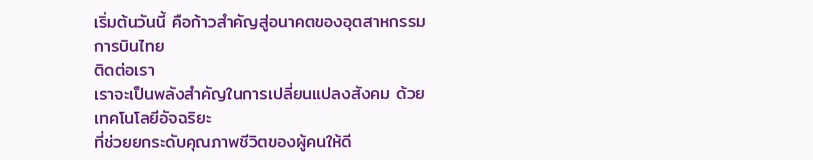เริ่มต้นวันนี้ คือก้าวสำคัญสู่อนาคตของอุตสาหกรรมการบินไทย
ติดต่อเรา
เราจะเป็นพลังสำคัญในการเปลี่ยนแปลงสังคม ด้วยเทคโนโลยีอัจฉริยะ
ที่ช่วยยกระดับคุณภาพชีวิตของผู้คนให้ดี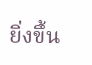ยิ่งขึ้น